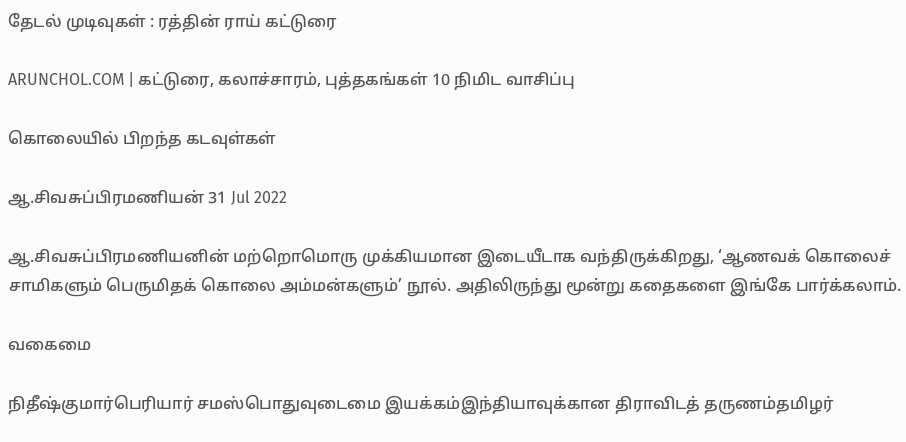தேடல் முடிவுகள் : ரத்தின் ராய் கட்டுரை

ARUNCHOL.COM | கட்டுரை, கலாச்சாரம், புத்தகங்கள் 10 நிமிட வாசிப்பு

கொலையில் பிறந்த கடவுள்கள்

ஆ.சிவசுப்பிரமணியன் 31 Jul 2022

ஆ.சிவசுப்பிரமணியனின் மற்றொமொரு முக்கியமான இடையீடாக வந்திருக்கிறது, ‘ஆணவக் கொலைச் சாமிகளும் பெருமிதக் கொலை அம்மன்களும்’ நூல். அதிலிருந்து மூன்று கதைகளை இங்கே பார்க்கலாம்.

வகைமை

நிதீஷ்குமார்பெரியார் சமஸ்பொதுவுடைமை இயக்கம்இந்தியாவுக்கான திராவிடத் தருணம்தமிழர்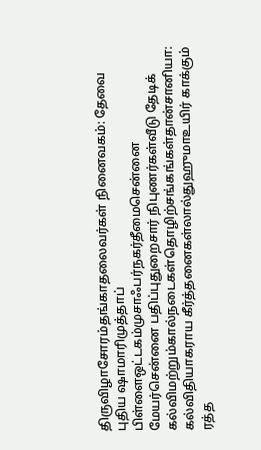திருவிழாசோரம்தங்காதலைவர்கள் நினைவகம்: தேவை புதிய ஷாமாரிமுத்தாப் பிள்ளைஒட்டகம்முசாஃபர்நகர்தீமைசென்னை மேயர்சென்னை பதிப்புதுறைசார் நிபுணர்கள்வீடு தேடிக் கல்விமற்றும்கால்நடைகள்தொழிற்சங்கங்கள்தான்சானியா: கல்விதியாகராய கீர்த்தனைகள்லால்துஹுமாஉயிர் காக்கும் ரத்த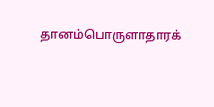தானம்பொருளாதாரக்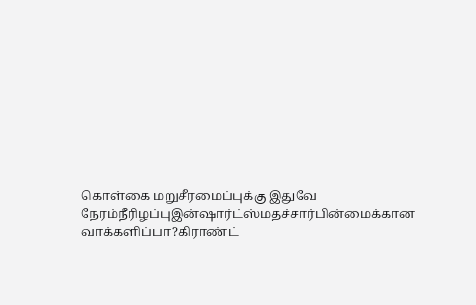கொள்கை மறுசீரமைப்புக்கு இதுவே நேரம்நீரிழப்புஇன்ஷார்ட்ஸ்மதச்சார்பின்மைக்கான வாக்களிப்பா?கிராண்ட்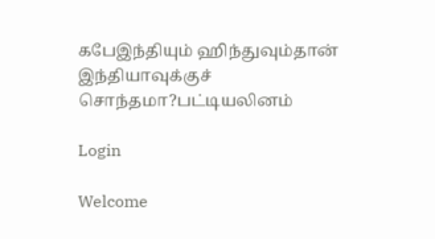கபேஇந்தியும் ஹிந்துவும்தான் இந்தியாவுக்குச் சொந்தமா?பட்டியலினம்

Login

Welcome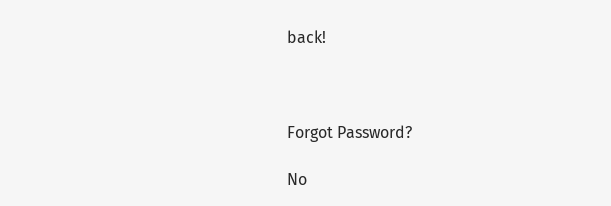back!



Forgot Password?

No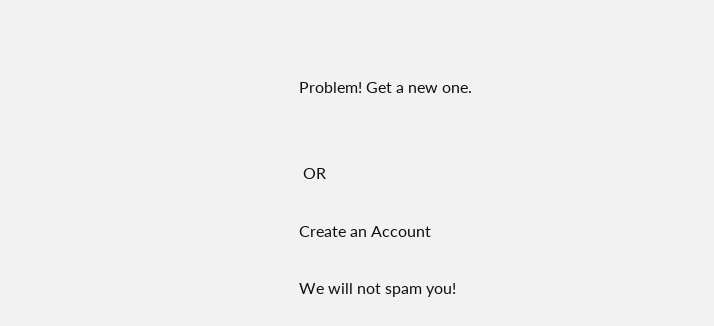Problem! Get a new one.


 OR

Create an Account

We will not spam you!